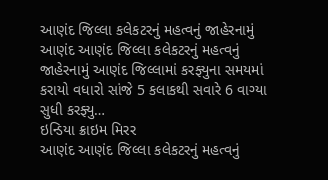આણંદ જિલ્લા કલેકટરનું મહત્વનું જાહેરનામું
આણંદ આણંદ જિલ્લા કલેકટરનું મહત્વનું જાહેરનામું આણંદ જિલ્લામાં કરફ્યુના સમયમાં કરાયો વધારો સાંજે 5 કલાકથી સવારે 6 વાગ્યા સુધી કરફ્યુ…
ઇન્ડિયા ક્રાઇમ મિરર
આણંદ આણંદ જિલ્લા કલેકટરનું મહત્વનું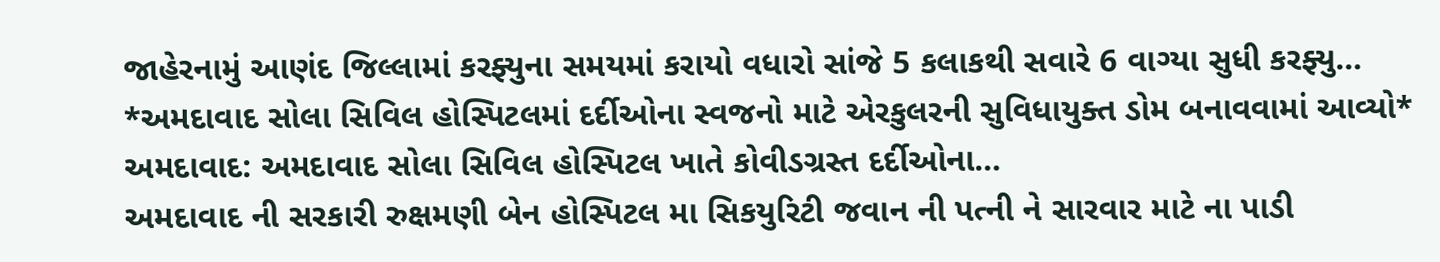જાહેરનામું આણંદ જિલ્લામાં કરફ્યુના સમયમાં કરાયો વધારો સાંજે 5 કલાકથી સવારે 6 વાગ્યા સુધી કરફ્યુ…
*અમદાવાદ સોલા સિવિલ હોસ્પિટલમાં દર્દીઓના સ્વજનો માટે એરકુલરની સુવિધાયુક્ત ડોમ બનાવવામાં આવ્યો* અમદાવાદ: અમદાવાદ સોલા સિવિલ હોસ્પિટલ ખાતે કોવીડગ્રસ્ત દર્દીઓના…
અમદાવાદ ની સરકારી રુક્ષમણી બેન હોસ્પિટલ મા સિકયુરિટી જવાન ની પત્ની ને સારવાર માટે ના પાડી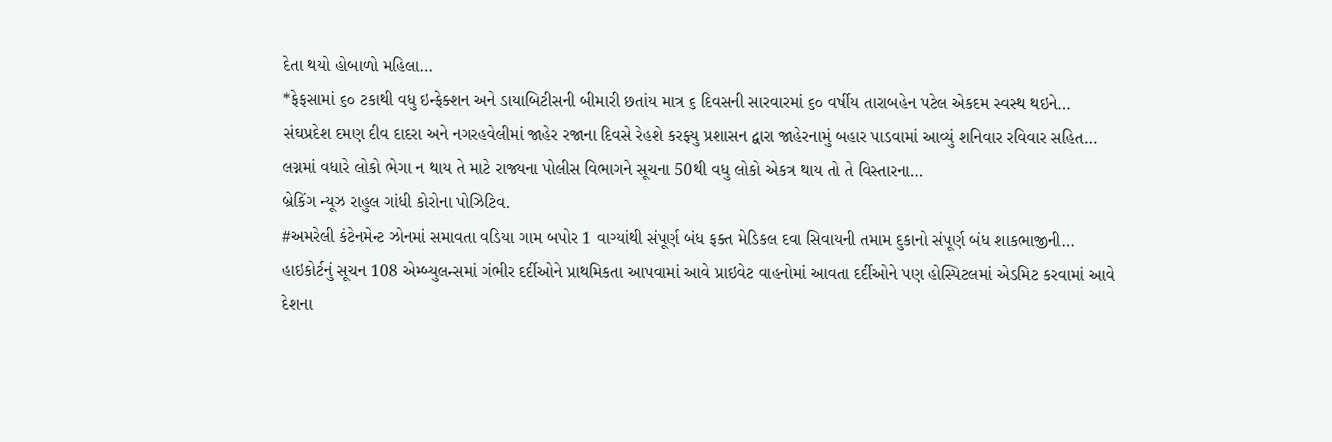દેતા થયો હોબાળો મહિલા…
*ફેફસામાં ૬૦ ટકાથી વધુ ઇન્ફેક્શન અને ડાયાબિટીસની બીમારી છતાંય માત્ર ૬ દિવસની સારવારમાં ૬૦ વર્ષીય તારાબહેન પટેલ એકદમ સ્વસ્થ થઇને…
સંઘપ્રદેશ દમણ દીવ દાદરા અને નગરહવેલીમાં જાહેર રજાના દિવસે રેહશે કરફ્યુ પ્રશાસન દ્વારા જાહેરનામું બહાર પાડવામાં આવ્યું શનિવાર રવિવાર સહિત…
લગ્નમાં વધારે લોકો ભેગા ન થાય તે માટે રાજ્યના પોલીસ વિભાગને સૂચના 50થી વધુ લોકો એકત્ર થાય તો તે વિસ્તારના…
બ્રેકિંગ ન્યૂઝ રાહુલ ગાંધી કોરોના પોઝિટિવ.
#અમરેલી કંટેનમેન્ટ ઝોનમાં સમાવતા વડિયા ગામ બપોર 1 વાગ્યાંથી સંપૂર્ણ બંધ ફક્ત મેડિકલ દવા સિવાયની તમામ દુકાનો સંપૂર્ણ બંધ શાકભાજીની…
હાઇકોર્ટનું સૂચન 108 એમ્બ્યુલન્સમાં ગંભીર દર્દીઓને પ્રાથમિકતા આપવામાં આવે પ્રાઇવેટ વાહનોમાં આવતા દર્દીઓને પણ હોસ્પિટલમાં એડમિટ કરવામાં આવે
દેશના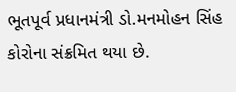ભૂતપૂર્વ પ્રધાનમંત્રી ડો.મનમોહન સિંહ કોરોના સંક્રમિત થયા છે.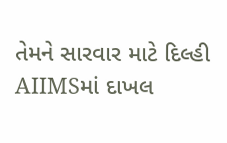તેમને સારવાર માટે દિલ્હી AIIMSમાં દાખલ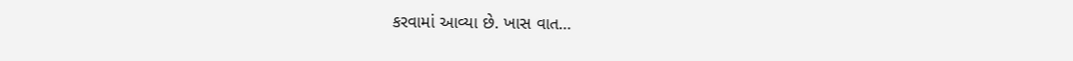કરવામાં આવ્યા છે. ખાસ વાત…